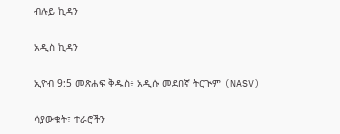ብሉይ ኪዳን

አዲስ ኪዳን

ኢዮብ 9:5 መጽሐፍ ቅዱስ፥ አዲሱ መደበኛ ትርጒም (NASV)

ሳያውቁት፣ ተራሮችን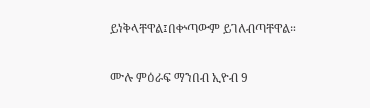ይነቅላቸዋል፤በቍጣውም ይገለብጣቸዋል።

ሙሉ ምዕራፍ ማንበብ ኢዮብ 9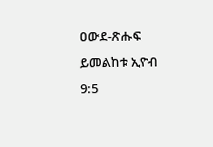ዐውደ-ጽሑፍ ይመልከቱ ኢዮብ 9:5